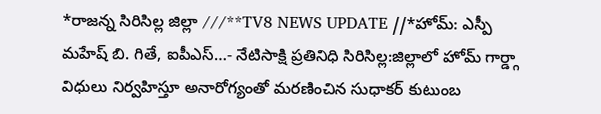*రాజన్న సిరిసిల్ల జిల్లా ///**TV8 NEWS UPDATE //*హోమ్: ఎస్పీ మహేష్ బి. గితే, ఐపీఎస్…- నేటిసాక్షి ప్రతినిధి సిరిసిల్ల:జిల్లాలో హోమ్ గార్డ్గా విధులు నిర్వహిస్తూ అనారోగ్యంతో మరణించిన సుధాకర్ కుటుంబ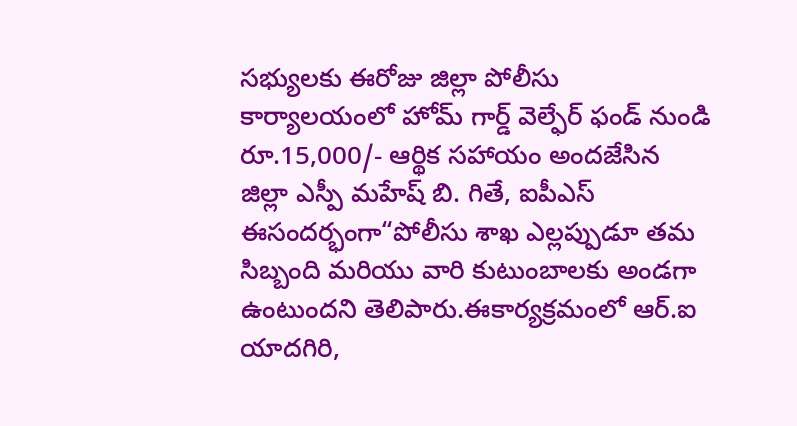సభ్యులకు ఈరోజు జిల్లా పోలీసు కార్యాలయంలో హోమ్ గార్డ్ వెల్ఫేర్ ఫండ్ నుండి రూ.15,000/- ఆర్థిక సహాయం అందజేసిన జిల్లా ఎస్పీ మహేష్ బి. గితే, ఐపీఎస్ ఈసందర్భంగా“పోలీసు శాఖ ఎల్లప్పుడూ తమ సిబ్బంది మరియు వారి కుటుంబాలకు అండగా ఉంటుందని తెలిపారు.ఈకార్యక్రమంలో ఆర్.ఐ యాదగిరి,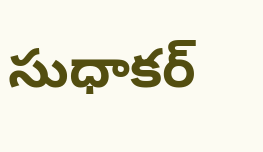సుధాకర్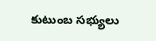కుటుంబ సభ్యులు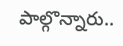పాల్గొన్నారు..